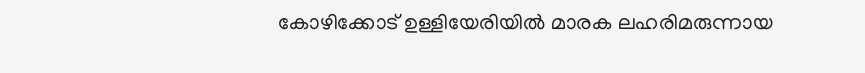കോഴിക്കോട് ഉള്ളിയേരിയില്‍ മാരക ലഹരിമരുന്നായ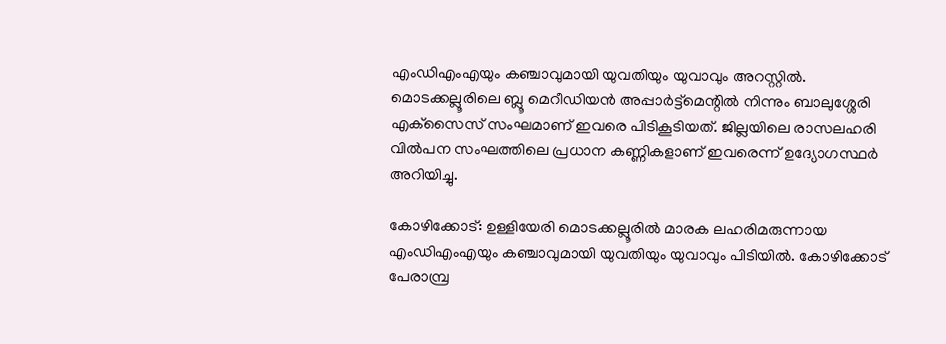എംഡിഎംഎയും കഞ്ചാവുമായി യുവതിയും യുവാവും അറസ്റ്റില്‍. മൊടക്കല്ലൂരിലെ ബ്ലൂ മെറീഡിയന്‍ അപ്പാര്‍ട്ട്‌മെന്റില്‍ നിന്നും ബാലുശ്ശേരി എക്‌സൈസ് സംഘമാണ് ഇവരെ പിടികൂടിയത്. ജില്ലയിലെ രാസലഹരി വില്‍പന സംഘത്തിലെ പ്രധാന കണ്ണികളാണ് ഇവരെന്ന് ഉദ്യോഗസ്ഥര്‍ അറിയിച്ചു.

കോഴിക്കോട്: ഉള്ളിയേരി മൊടക്കല്ലൂരില്‍ മാരക ലഹരിമരുന്നായ എംഡിഎംഎയും കഞ്ചാവുമായി യുവതിയും യുവാവും പിടിയില്‍. കോഴിക്കോട് പേരാമ്പ്ര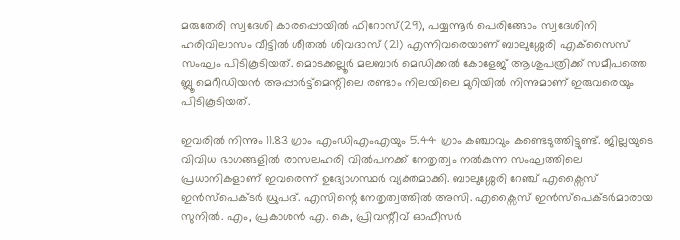മരുതേരി സ്വദേശി കാരപ്പൊയില്‍ ഫിറോസ്(29), പയ്യന്നൂര്‍ പെരിങ്ങോം സ്വദേശിനി ഹരിവിലാസം വീട്ടില്‍ ശീതല്‍ ശിവദാസ് (21) എന്നിവരെയാണ് ബാലുശ്ശേരി എക്‌സൈസ് സംഘം പിടികൂടിയത്. മൊടക്കല്ലൂര്‍ മലബാര്‍ മെഡിക്കല്‍ കോളേജ് ആശുപത്രിക്ക് സമീപത്തെ ബ്ലൂ മെറീഡിയന്‍ അപ്പാര്‍ട്ട്‌മെന്റിലെ രണ്ടാം നിലയിലെ മുറിയില്‍ നിന്നുമാണ് ഇരുവരെയും പിടികൂടിയത്.

ഇവരില്‍ നിന്നും 11.83 ഗ്രാം എംഡിഎംഎയും 5.44 ഗ്രാം കഞ്ചാവും കണ്ടെടുത്തിട്ടുണ്ട്. ജില്ലയുടെ വിവിധ ഭാഗങ്ങളില്‍ രാസലഹരി വില്‍പനക്ക് നേതൃത്വം നല്‍കുന്ന സംഘത്തിലെ പ്രധാനികളാണ് ഇവരെന്ന് ഉദ്യോഗസ്ഥര്‍ വ്യക്തമാക്കി. ബാലുശ്ശേരി റേഞ്ച് എക്സൈസ് ഇന്‍സ്‌പെക്ടര്‍ ധ്രുപദ്. എസിന്റെ നേതൃത്വത്തില്‍ അസി. എക്സൈസ് ഇന്‍സ്‌പെക്ടര്‍മാരായ സുനില്‍. എം, പ്രകാശന്‍ എ. കെ, പ്രിവന്റീവ് ഓഫീസര്‍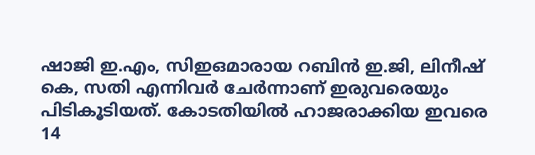ഷാജി ഇ.എം, സിഇഒമാരായ റബിന്‍ ഇ.ജി, ലിനീഷ് കെ, സതി എന്നിവര്‍ ചേര്‍ന്നാണ് ഇരുവരെയും പിടികൂടിയത്. കോടതിയില്‍ ഹാജരാക്കിയ ഇവരെ 14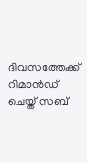ദിവസത്തേക്ക് റിമാന്‍ഡ് ചെയ്ത് സബ്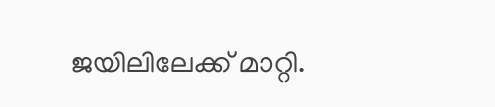ജയിലിലേക്ക് മാറ്റി.